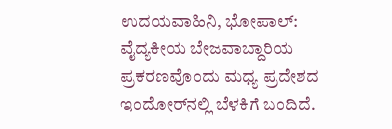ಉದಯವಾಹಿನಿ, ಭೋಪಾಲ್: ವೈದ್ಯಕೀಯ ಬೇಜವಾಬ್ದಾರಿಯ ಪ್ರಕರಣವೊಂದು ಮಧ್ಯ ಪ್ರದೇಶದ ಇಂದೋರ್‌ನಲ್ಲಿ ಬೆಳಕಿಗೆ ಬಂದಿದೆ.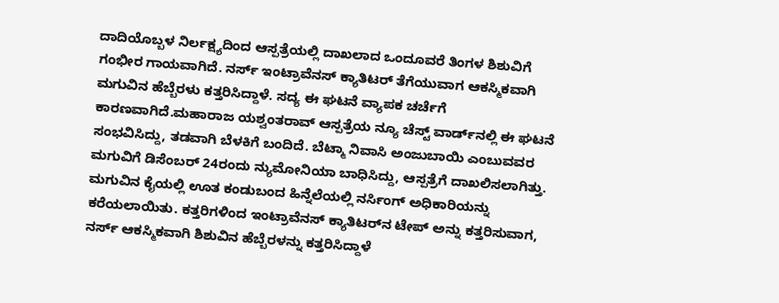ದಾದಿಯೊಬ್ಬಳ ನಿರ್ಲಕ್ಷ್ಯದಿಂದ ಆಸ್ಪತ್ರೆಯಲ್ಲಿ ದಾಖಲಾದ ಒಂದೂವರೆ ತಿಂಗಳ ಶಿಶುವಿಗೆ ಗಂಭೀರ ಗಾಯವಾಗಿದೆ. ನರ್ಸ್ ಇಂಟ್ರಾವೆನಸ್ ಕ್ಯಾತಿಟರ್ ತೆಗೆಯುವಾಗ ಆಕಸ್ಮಿಕವಾಗಿ ಮಗುವಿನ ಹೆಬ್ಬೆರಳು ಕತ್ತರಿಸಿದ್ದಾಳೆ. ಸದ್ಯ ಈ ಘಟನೆ ವ್ಯಾಪಕ ಚರ್ಚೆಗೆ ಕಾರಣವಾಗಿದೆ.ಮಹಾರಾಜ ಯಶ್ವಂತರಾವ್ ಆಸ್ಪತ್ರೆಯ ನ್ಯೂ ಚೆಸ್ಟ್ ವಾರ್ಡ್‌ನಲ್ಲಿ ಈ ಘಟನೆ ಸಂಭವಿಸಿದ್ದು, ತಡವಾಗಿ ಬೆಳಕಿಗೆ ಬಂದಿದೆ. ಬೆಟ್ಮಾ ನಿವಾಸಿ ಅಂಜುಬಾಯಿ ಎಂಬುವವರ ಮಗುವಿಗೆ ಡಿಸೆಂಬರ್ 24ರಂದು ನ್ಯುಮೋನಿಯಾ ಬಾಧಿಸಿದ್ದು, ಆಸ್ಪತ್ರೆಗೆ ದಾಖಲಿಸಲಾಗಿತ್ತು. ಮಗುವಿನ ಕೈಯಲ್ಲಿ ಊತ ಕಂಡುಬಂದ ಹಿನ್ನೆಲೆಯಲ್ಲಿ ನರ್ಸಿಂಗ್ ಅಧಿಕಾರಿಯನ್ನು ಕರೆಯಲಾಯಿತು. ಕತ್ತರಿಗಳಿಂದ ಇಂಟ್ರಾವೆನಸ್ ಕ್ಯಾತಿಟರ್‌ನ ಟೇಪ್ ಅನ್ನು ಕತ್ತರಿಸುವಾಗ, ನರ್ಸ್ ಆಕಸ್ಮಿಕವಾಗಿ ಶಿಶುವಿನ ಹೆಬ್ಬೆರಳನ್ನು ಕತ್ತರಿಸಿದ್ದಾಳೆ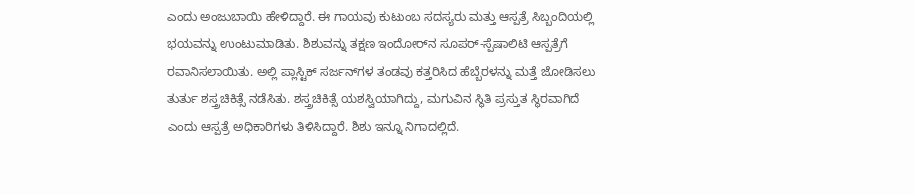ಎಂದು ಅಂಜುಬಾಯಿ ಹೇಳಿದ್ದಾರೆ. ಈ ಗಾಯವು ಕುಟುಂಬ ಸದಸ್ಯರು ಮತ್ತು ಆಸ್ಪತ್ರೆ ಸಿಬ್ಬಂದಿಯಲ್ಲಿ ಭಯವನ್ನು ಉಂಟುಮಾಡಿತು. ಶಿಶುವನ್ನು ತಕ್ಷಣ ಇಂದೋರ್‌ನ ಸೂಪರ್-ಸ್ಪೆಷಾಲಿಟಿ ಆಸ್ಪತ್ರೆಗೆ ರವಾನಿಸಲಾಯಿತು. ಅಲ್ಲಿ ಪ್ಲಾಸ್ಟಿಕ್ ಸರ್ಜನ್‌ಗಳ ತಂಡವು ಕತ್ತರಿಸಿದ ಹೆಬ್ಬೆರಳನ್ನು ಮತ್ತೆ ಜೋಡಿಸಲು ತುರ್ತು ಶಸ್ತ್ರಚಿಕಿತ್ಸೆ ನಡೆಸಿತು. ಶಸ್ತ್ರಚಿಕಿತ್ಸೆ ಯಶಸ್ವಿಯಾಗಿದ್ದು, ಮಗುವಿನ ಸ್ಥಿತಿ ಪ್ರಸ್ತುತ ಸ್ಥಿರವಾಗಿದೆ ಎಂದು ಆಸ್ಪತ್ರೆ ಅಧಿಕಾರಿಗಳು ತಿಳಿಸಿದ್ದಾರೆ. ಶಿಶು ಇನ್ನೂ ನಿಗಾದಲ್ಲಿದೆ.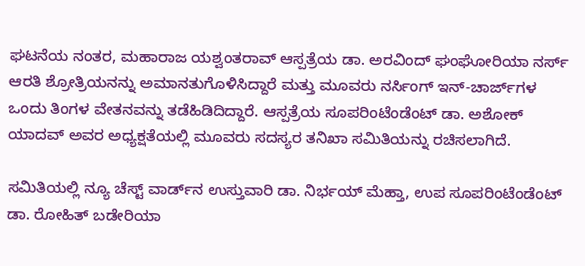ಘಟನೆಯ ನಂತರ, ಮಹಾರಾಜ ಯಶ್ವಂತರಾವ್ ಆಸ್ಪತ್ರೆಯ ಡಾ. ಅರವಿಂದ್ ಘಂಘೋರಿಯಾ ನರ್ಸ್‌ ಆರತಿ ಶ್ರೋತ್ರಿಯನನ್ನು ಅಮಾನತುಗೊಳಿಸಿದ್ದಾರೆ ಮತ್ತು ಮೂವರು ನರ್ಸಿಂಗ್ ಇನ್-ಚಾರ್ಜ್‌ಗಳ ಒಂದು ತಿಂಗಳ ವೇತನವನ್ನು ತಡೆಹಿಡಿದಿದ್ದಾರೆ. ಆಸ್ಪತ್ರೆಯ ಸೂಪರಿಂಟೆಂಡೆಂಟ್ ಡಾ. ಅಶೋಕ್ ಯಾದವ್ ಅವರ ಅಧ್ಯಕ್ಷತೆಯಲ್ಲಿ ಮೂವರು ಸದಸ್ಯರ ತನಿಖಾ ಸಮಿತಿಯನ್ನು ರಚಿಸಲಾಗಿದೆ.

ಸಮಿತಿಯಲ್ಲಿ ನ್ಯೂ ಚೆಸ್ಟ್ ವಾರ್ಡ್‌ನ ಉಸ್ತುವಾರಿ ಡಾ. ನಿರ್ಭಯ್ ಮೆಹ್ತಾ, ಉಪ ಸೂಪರಿಂಟೆಂಡೆಂಟ್ ಡಾ. ರೋಹಿತ್ ಬಡೇರಿಯಾ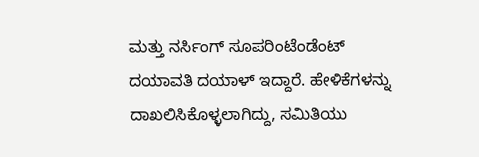ಮತ್ತು ನರ್ಸಿಂಗ್ ಸೂಪರಿಂಟೆಂಡೆಂಟ್ ದಯಾವತಿ ದಯಾಳ್ ಇದ್ದಾರೆ. ಹೇಳಿಕೆಗಳನ್ನು ದಾಖಲಿಸಿಕೊಳ್ಳಲಾಗಿದ್ದು, ಸಮಿತಿಯು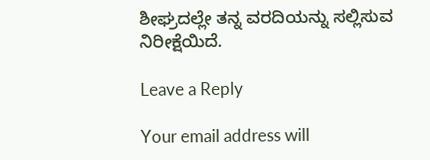ಶೀಘ್ರದಲ್ಲೇ ತನ್ನ ವರದಿಯನ್ನು ಸಲ್ಲಿಸುವ ನಿರೀಕ್ಷೆಯಿದೆ.

Leave a Reply

Your email address will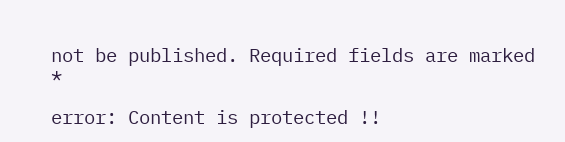not be published. Required fields are marked *

error: Content is protected !!